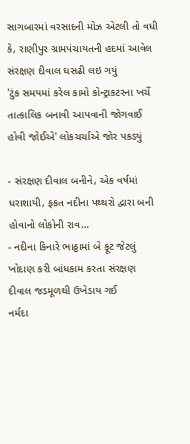સાગબારમાં વરસાદની મોઝ એટલી તો વધી કે, રાણીપુર ગ્રામપંચાયતની હદમાં આવેલ સંરક્ષણ દીવાલ ઘસઢી લઇ ગયું
'ટુંક સમયમાં કરેલ કામો કોન્ટ્રાકટરના ખર્ચે તાત્કાલિક બનાવી આપવાની જોગવાઈ હોવી જોઈએ' લોકચર્ચાએ જોર પકડ્યું

- સંરક્ષણ દીવાલ બનીને, એક વર્ષમાં ધરાશાયી, ફકત નદીના પથ્થરો દ્વારા બની હોવાનો લોકોની રાવ…
- નદીના કિનારે ભાઠ્ઠામાં બે ફૂટ જેટલું ખોદાણ કરી બાંધકામ કરતા સંરક્ષણ દીવાલ જડમૂળથી ઉખેડાય ગઈ
નર્મદા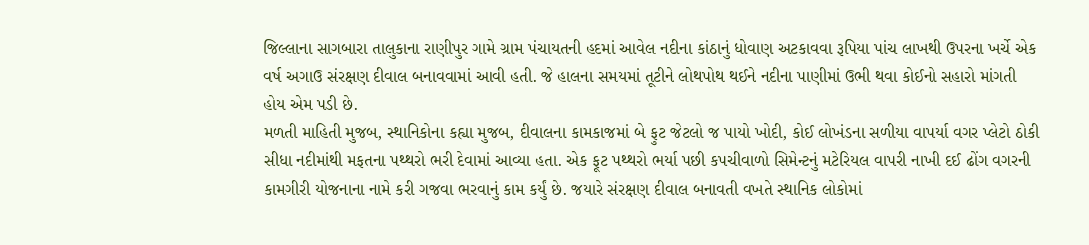જિલ્લાના સાગબારા તાલુકાના રાણીપુર ગામે ગ્રામ પંચાયતની હદમાં આવેલ નદીના કાંઠાનું ધોવાણ અટકાવવા રૂપિયા પાંચ લાખથી ઉપરના ખર્ચે એક વર્ષ અગાઉ સંરક્ષણ દીવાલ બનાવવામાં આવી હતી. જે હાલના સમયમાં તૂટીને લોથપોથ થઈને નદીના પાણીમાં ઉભી થવા કોઈનો સહારો માંગતી હોય એમ પડી છે.
મળતી માહિતી મુજબ, સ્થાનિકોના કહ્યા મુજબ, દીવાલના કામકાજમાં બે ફુટ જેટલો જ પાયો ખોદી, કોઈ લોખંડના સળીયા વાપર્યા વગર પ્લેટો ઠોકી સીધા નદીમાંથી મફતના પથ્થરો ભરી દેવામાં આવ્યા હતા. એક ફૂટ પથ્થરો ભર્યા પછી કપચીવાળો સિમેન્ટનું મટેરિયલ વાપરી નાખી દઈ ઢોંગ વગરની કામગીરી યોજનાના નામે કરી ગજવા ભરવાનું કામ કર્યું છે. જયારે સંરક્ષણ દીવાલ બનાવતી વખતે સ્થાનિક લોકોમાં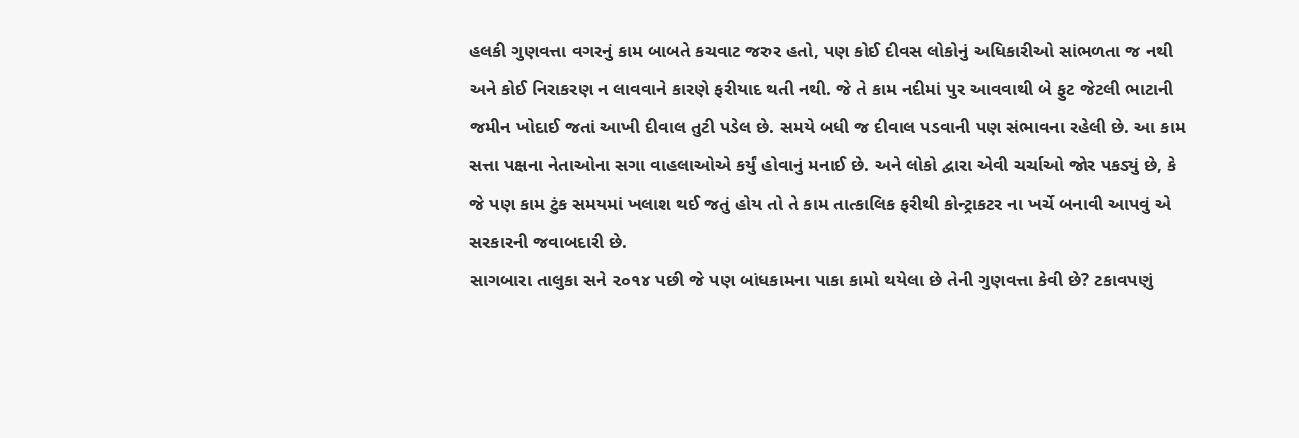હલકી ગુણવત્તા વગરનું કામ બાબતે કચવાટ જરુર હતો, પણ કોઈ દીવસ લોકોનું અધિકારીઓ સાંભળતા જ નથી અને કોઈ નિરાકરણ ન લાવવાને કારણે ફરીયાદ થતી નથી. જે તે કામ નદીમાં પુર આવવાથી બે ફુટ જેટલી ભાટાની જમીન ખોદાઈ જતાં આખી દીવાલ તુટી પડેલ છે. સમયે બધી જ દીવાલ પડવાની પણ સંભાવના રહેલી છે. આ કામ સત્તા પક્ષના નેતાઓના સગા વાહલાઓએ કર્યું હોવાનું મનાઈ છે. અને લોકો દ્વારા એવી ચર્ચાઓ જોર પકડ્યું છે, કે જે પણ કામ ટુંક સમયમાં ખલાશ થઈ જતું હોય તો તે કામ તાત્કાલિક ફરીથી કોન્ટ્રાકટર ના ખર્ચે બનાવી આપવું એ સરકારની જવાબદારી છે.
સાગબારા તાલુકા સને ૨૦૧૪ પછી જે પણ બાંધકામના પાકા કામો થયેલા છે તેની ગુણવત્તા કેવી છે? ટકાવપણું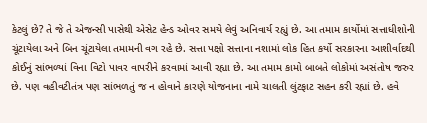કેટલું છે? તે જે તે એજન્સી પાસેથી એસેટ હેન્ડ ઓવર સમયે લેવું અનિવાર્ય રહ્યું છે. આ તમામ કાર્યોમાં સત્તાધીશોની ચૂંટાયેલા અને બિન ચૂંટાયેલા તમામની વગ રહે છે. સત્તા પક્ષો સત્તાના નશામાં લોક હિત કર્યો સરકારના આશીર્વાદથી કોઈનું સાંભળ્યાં વિના વિટો પાવર વાપરીને કરવામાં આવી રહ્યા છે. આ તમામ કામો બાબતે લોકોમાં અસંતોષ જરુર છે. પણ વહીવટીતંત્ર પણ સાંભળતું જ ન હોવાને કારણે યોજનાના નામે ચાલતી લુંટફાટ સહન કરી રહ્યાં છે. હવે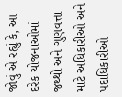જોવું એ રહ્યું કે, આ દરેક યોજનાઓમાં જથ્થો અને ગુણવત્તા માટે અધિકારીઓ અને પદાધિકારીઓ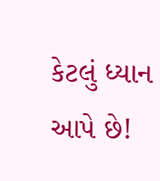કેટલું ધ્યાન આપે છે!